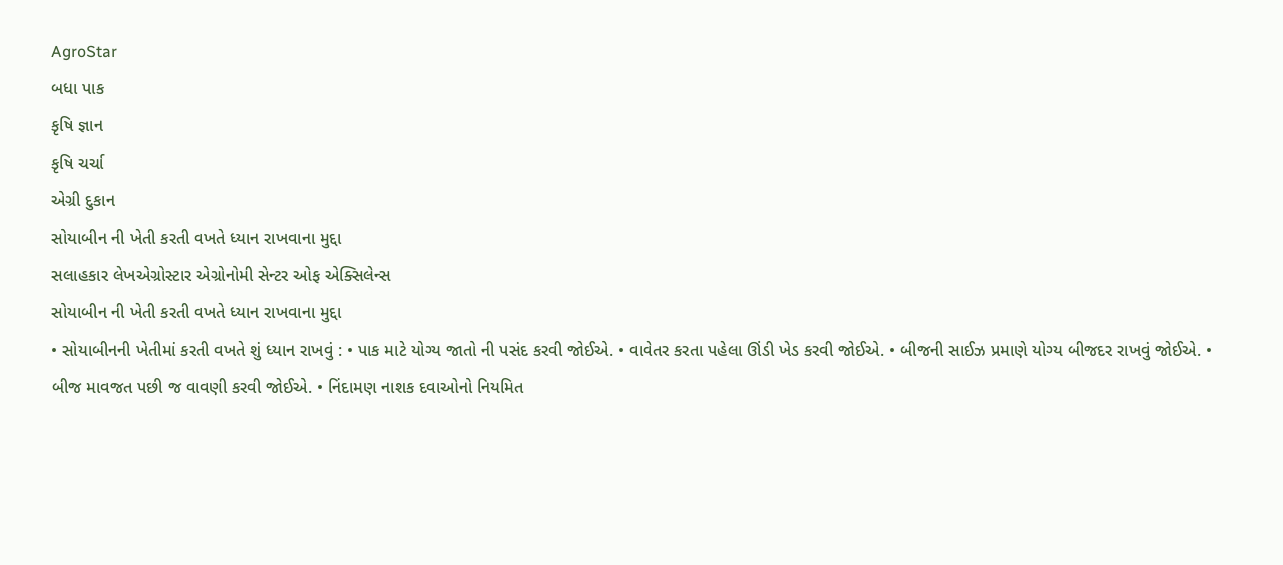AgroStar
બધા પાક
કૃષિ જ્ઞાન
કૃષિ ચર્ચા
એગ્રી દુકાન
સોયાબીન ની ખેતી કરતી વખતે ધ્યાન રાખવાના મુદ્દા
સલાહકાર લેખએગ્રોસ્ટાર એગ્રોનોમી સેન્ટર ઓફ એક્સિલેન્સ
સોયાબીન ની ખેતી કરતી વખતે ધ્યાન રાખવાના મુદ્દા
• સોયાબીનની ખેતીમાં કરતી વખતે શું ધ્યાન રાખવું : • પાક માટે યોગ્ય જાતો ની પસંદ કરવી જોઈએ. • વાવેતર કરતા પહેલા ઊંડી ખેડ કરવી જોઈએ. • બીજની સાઈઝ પ્રમાણે યોગ્ય બીજદર રાખવું જોઈએ. • બીજ માવજત પછી જ વાવણી કરવી જોઈએ. • નિંદામણ નાશક દવાઓનો નિયમિત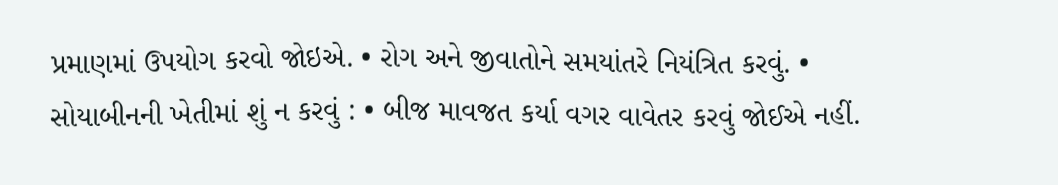પ્રમાણમાં ઉપયોગ કરવો જોઇએ. • રોગ અને જીવાતોને સમયાંતરે નિયંત્રિત કરવું. • સોયાબીનની ખેતીમાં શું ન કરવું : • બીજ માવજત કર્યા વગર વાવેતર કરવું જોઈએ નહીં.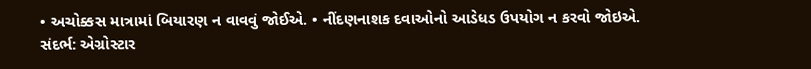• અચોક્કસ માત્રામાં બિયારણ ન વાવવું જોઈએ. • નીંદણનાશક દવાઓનો આડેધડ ઉપયોગ ન કરવો જોઇએ.
સંદર્ભ: એગ્રોસ્ટાર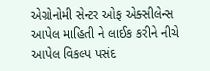એગ્રોનોમી સેન્ટર ઓફ એક્સીલેન્સ આપેલ માહિતી ને લાઈક કરીને નીચે આપેલ વિકલ્પ પસંદ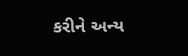કરીને અન્ય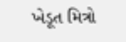ખેડૂત મિત્રો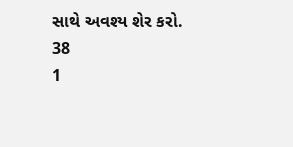સાથે અવશ્ય શેર કરો.
38
1